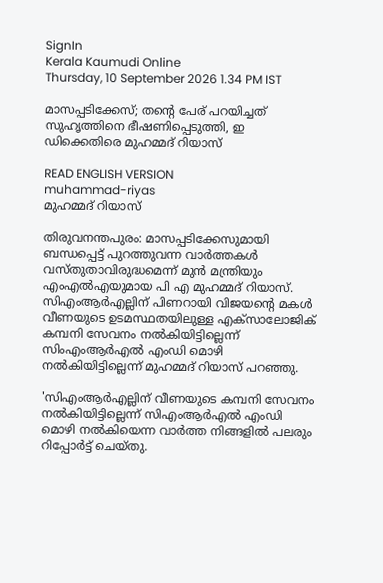SignIn
Kerala Kaumudi Online
Thursday, 10 September 2026 1.34 PM IST

മാസപ്പടിക്കേസ്; തന്റെ പേര് പറയിച്ചത് സുഹൃത്തിനെ ഭീഷണിപ്പെടുത്തി, ഇ ഡിക്കെതിരെ മുഹമ്മദ് റിയാസ്

READ ENGLISH VERSION
muhammad-riyas
മുഹമ്മദ് റിയാസ്

തിരുവനന്തപുരം: മാസപ്പടിക്കേസുമായി ബന്ധപ്പെട്ട് പുറത്തുവന്ന വാർത്തകൾ വസ്‌തുതാവിരുദ്ധമെന്ന് മുൻ മന്ത്രിയും എംഎൽഎയുമായ പി എ മുഹമ്മദ് റിയാസ്. സിഎംആർഎല്ലിന് പിണറായി വിജയന്റെ മകൾ വീണയുടെ ഉടമസ്ഥതയിലുള്ള എക്‌സാലോജിക് കമ്പനി സേവനം നൽകിയിട്ടില്ലെന്ന് സിംഎംആർഎൽ എംഡി മൊഴി നൽകിയിട്ടില്ലെന്ന് മുഹമ്മദ് റിയാസ് പറഞ്ഞു.

'സിഎംആർഎല്ലിന് വീണയുടെ കമ്പനി സേവനം നൽകിയിട്ടില്ലെന്ന് സിഎംആർഎൽ എംഡി മൊഴി നൽകിയെന്ന വാർത്ത നിങ്ങളിൽ പലരും റിപ്പോർ‌ട്ട് ചെയ്‌തു.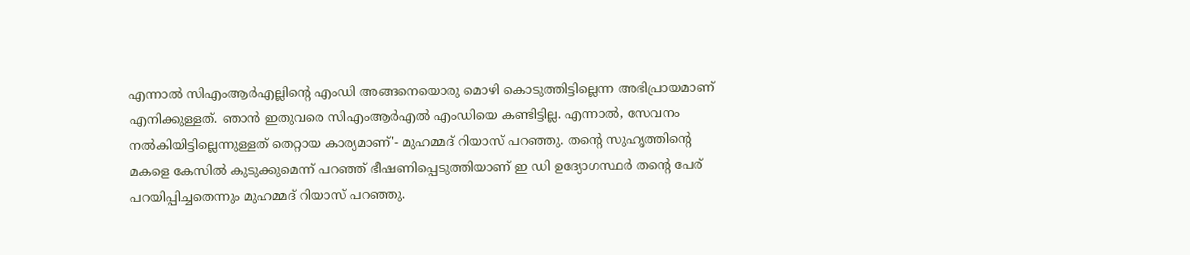എന്നാൽ സിഎംആർഎല്ലിന്റെ എംഡി അങ്ങനെയൊരു മൊഴി കൊടുത്തിട്ടില്ലെന്ന അഭിപ്രായമാണ് എനിക്കുള്ളത്. ഞാൻ ഇതുവരെ സിഎംആർഎൽ എംഡിയെ കണ്ടിട്ടില്ല. എന്നാൽ, സേവനം നൽകിയിട്ടില്ലെന്നുള്ളത് തെറ്റായ കാര്യമാണ്'- മുഹമ്മദ് റിയാസ് പറഞ്ഞു. തന്റെ സുഹൃത്തിന്റെ മകളെ കേസിൽ കുടുക്കുമെന്ന് പറഞ്ഞ് ഭീഷണിപ്പെടുത്തിയാണ് ഇ ഡി ഉദ്യോഗസ്ഥർ തന്റെ പേര് പറയിപ്പിച്ചതെന്നും മുഹമ്മദ് റിയാസ് പറഞ്ഞു.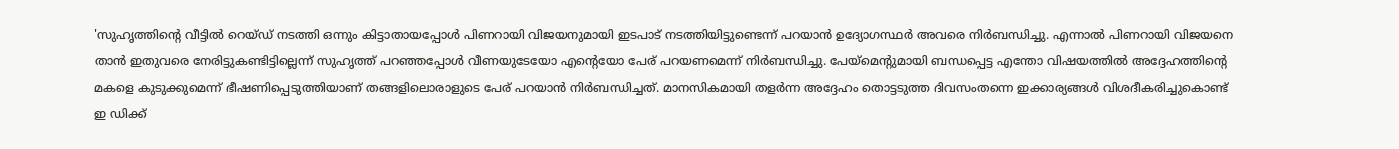'സുഹൃത്തിന്റെ വീട്ടിൽ റെയ്‌ഡ് നടത്തി ഒന്നും കിട്ടാതായപ്പോൾ പിണറായി വിജയനുമായി ഇടപാട് നടത്തിയിട്ടുണ്ടെന്ന് പറയാൻ ഉദ്യോഗസ്ഥർ അവരെ നിർബന്ധിച്ചു. എന്നാൽ പിണറായി വിജയനെ താൻ ഇതുവരെ നേരിട്ടുകണ്ടിട്ടില്ലെന്ന് സുഹൃത്ത് പറഞ്ഞപ്പോൾ വീണയുടേയോ എന്റെയോ പേര് പറയണമെന്ന് നി‌ർബന്ധിച്ചു. പേയ്‌മെന്റുമായി ബന്ധപ്പെട്ട എന്തോ വിഷയത്തിൽ അദ്ദേഹത്തിന്റെ മകളെ കുടുക്കുമെന്ന് ഭീഷണിപ്പെടുത്തിയാണ് തങ്ങളിലൊരാളുടെ പേര് പറയാൻ നിർബന്ധിച്ചത്. മാനസികമായി തളർന്ന അദ്ദേഹം തൊട്ടടുത്ത ദിവസംതന്നെ ഇക്കാര്യങ്ങൾ വിശദീകരിച്ചുകൊണ്ട് ഇ ഡിക്ക്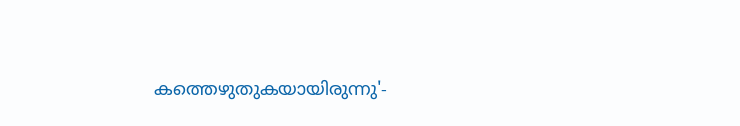കത്തെഴുതുകയായിരുന്നു'-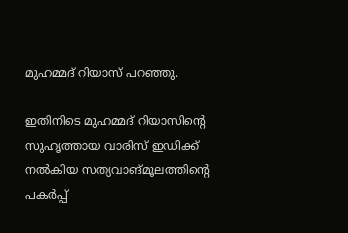മുഹമ്മദ് റിയാസ് പറഞ്ഞു.

ഇതിനിടെ മുഹമ്മദ് റിയാസിന്റെ സുഹൃത്തായ വാരിസ് ഇഡിക്ക് നൽകിയ സത്യവാങ്‌മൂലത്തിന്റെ പകർപ്പ്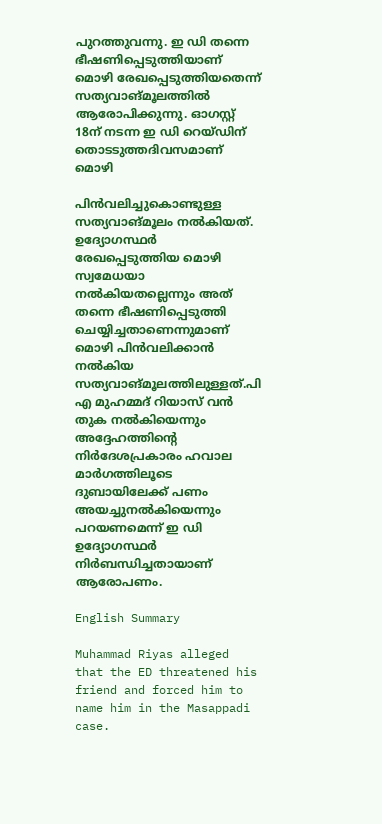പുറത്തുവന്നു. ഇ ഡി തന്നെ ഭീഷണിപ്പെടുത്തിയാണ് മൊഴി രേഖപ്പെടുത്തിയതെന്ന് സത്യവാ‌ങ്‌മൂലത്തിൽ ആരോപിക്കുന്നു. ഓഗസ്റ്റ് 18ന് നടന്ന ഇ ഡി റെയ്‌ഡിന് തൊടടുത്തദിവസമാണ് മൊഴി

പിൻവലിച്ചുകൊണ്ടുള്ള സത്യവാ‌ങ്‌മൂലം നൽകിയത്. ഉദ്യോഗസ്ഥർ രേഖപ്പെടുത്തിയ മൊഴി സ്വമേധയാ നൽകിയതല്ലെന്നും അത് തന്നെ ഭീഷണിപ്പെടുത്തി ചെയ്യിച്ചതാണെന്നുമാണ് മൊഴി പിൻവലിക്കാൻ നൽകിയ സത്യവാങ്‌മൂലത്തിലുള്ളത്.പി എ മുഹമ്മദ് റിയാസ് വൻ തുക നൽകിയെന്നും അദ്ദേഹത്തിന്റെ നിർദേശപ്രകാരം ഹവാല മാർഗത്തിലൂടെ ദുബായിലേക്ക് പണം അയച്ചുനൽകിയെന്നും പറയണമെന്ന് ഇ ഡി ഉദ്യോഗസ്ഥർ നിർബന്ധിച്ചതായാണ് ആരോപണം.

English Summary

Muhammad Riyas alleged that the ED threatened his friend and forced him to name him in the Masappadi case.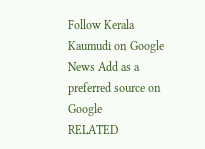Follow Kerala Kaumudi on Google News Add as a preferred source on Google
RELATED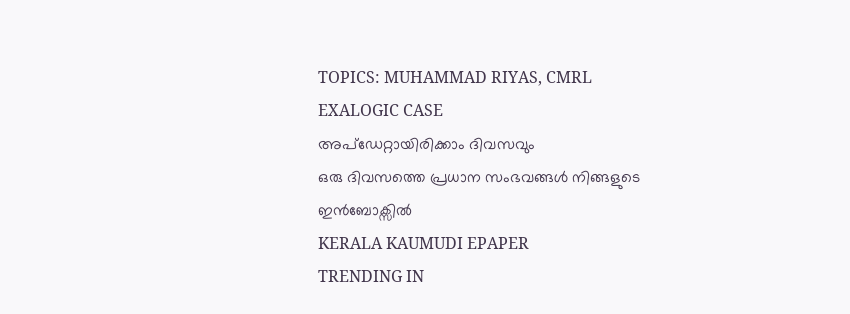TOPICS: MUHAMMAD RIYAS, CMRL EXALOGIC CASE
അപ്ഡേറ്റായിരിക്കാം ദിവസവും
ഒരു ദിവസത്തെ പ്രധാന സംഭവങ്ങൾ നിങ്ങളുടെ ഇൻബോക്സിൽ
KERALA KAUMUDI EPAPER
TRENDING IN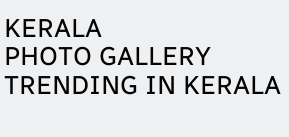KERALA
PHOTO GALLERY
TRENDING IN KERALA